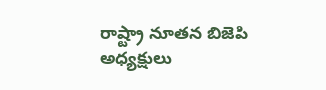రాష్ట్రా నూతన బిజెపి అధ్యక్షులు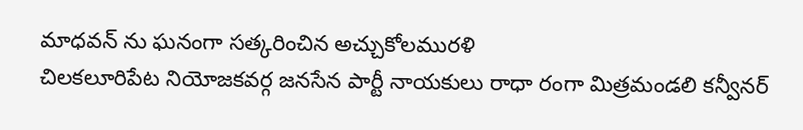మాధవన్ ను ఘనంగా సత్కరించిన అచ్చుకోలమురళి
చిలకలూరిపేట నియోజకవర్గ జనసేన పార్టీ నాయకులు రాధా రంగా మిత్రమండలి కన్వీనర్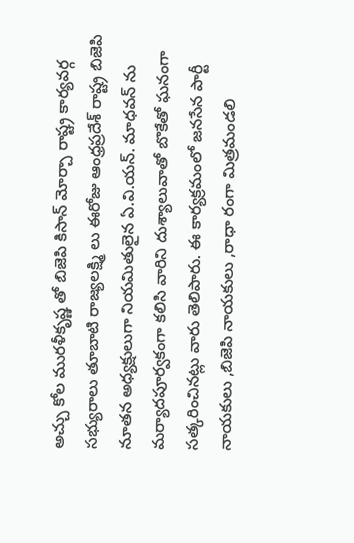అచ్చు కోల మురళీకృష్ణ తో బిజెపి కిసాన్ మోర్చా రాష్ట్ర కార్యవర్గ సభ్యురాలు తూబాటి రాజ్యలక్ష్మి లు ఈరోజు ఆంధ్రప్రదేశ్ రాష్ట్ర బిజెపి నూతన అధ్యక్షులుగా నియమితులైన ఏ.వి.యన్. మాధవన్ ను మర్యాదపూర్వకంగా కలిసి వారిని దుశ్యాలువాతో బొకేతో ఘనంగా సత్కరించినట్లు వారు తెలిపారు. ఈ కార్యక్రమంలో జనసేన పార్టీ నాయకులు ,బిజెపి నాయకులు ,రాధా రంగా మిత్రమండలి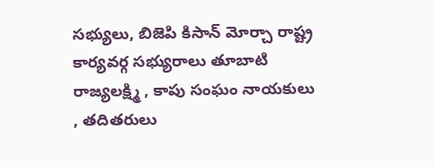సభ్యులు, బిజెపి కిసాన్ మోర్చా రాష్ట్ర కార్యవర్గ సభ్యురాలు తూబాటి రాజ్యలక్ష్మి , కాపు సంఘం నాయకులు , తదితరులు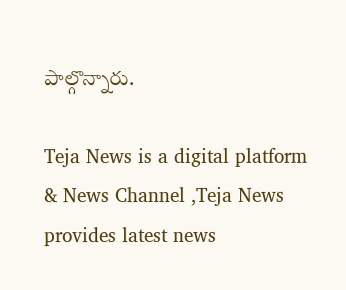పాల్గొన్నారు.

Teja News is a digital platform & News Channel ,Teja News provides latest news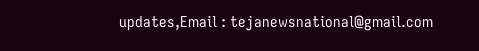updates,Email : tejanewsnational@gmail.com